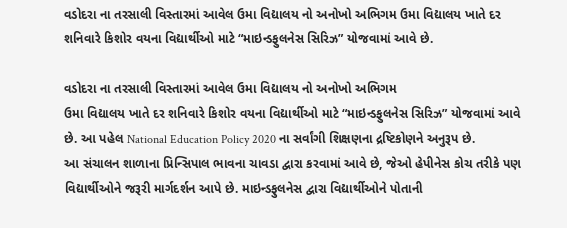વડોદરા ના તરસાલી વિસ્તારમાં આવેલ ઉમા વિદ્યાલય નો અનોખો અભિગમ ઉમા વિદ્યાલય ખાતે દર શનિવારે કિશોર વયના વિદ્યાર્થીઓ માટે “માઇન્ડફુલનેસ સિરિઝ” યોજવામાં આવે છે.

વડોદરા ના તરસાલી વિસ્તારમાં આવેલ ઉમા વિદ્યાલય નો અનોખો અભિગમ
ઉમા વિદ્યાલય ખાતે દર શનિવારે કિશોર વયના વિદ્યાર્થીઓ માટે “માઇન્ડફુલનેસ સિરિઝ” યોજવામાં આવે છે. આ પહેલ National Education Policy 2020 ના સર્વાંગી શિક્ષણના દ્રષ્ટિકોણને અનુરૂપ છે.
આ સંચાલન શાળાના પ્રિન્સિપાલ ભાવના ચાવડા દ્વારા કરવામાં આવે છે, જેઓ હેપીનેસ કોચ તરીકે પણ વિદ્યાર્થીઓને જરૂરી માર્ગદર્શન આપે છે. માઇન્ડફુલનેસ દ્વારા વિદ્યાર્થીઓને પોતાની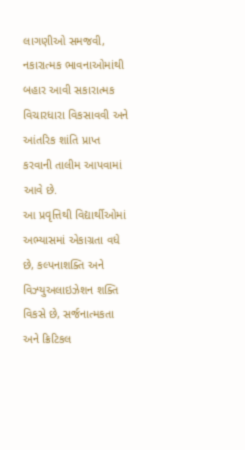લાગણીઓ સમજવી, નકારાત્મક ભાવનાઓમાંથી બહાર આવી સકારાત્મક વિચારધારા વિકસાવવી અને આંતરિક શાંતિ પ્રાપ્ત કરવાની તાલીમ આપવામાં આવે છે.
આ પ્રવૃત્તિથી વિદ્યાર્થીઓમાં અભ્યાસમાં એકાગ્રતા વધે છે, કલ્પનાશક્તિ અને વિઝ્યુઅલાઇઝેશન શક્તિ વિકસે છે, સર્જનાત્મકતા અને ક્રિટિકલ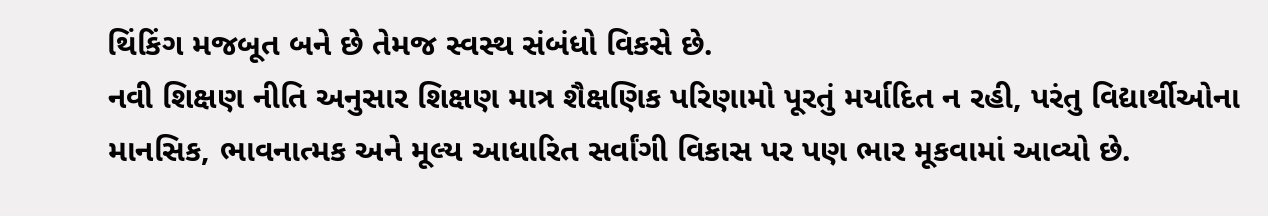થિંકિંગ મજબૂત બને છે તેમજ સ્વસ્થ સંબંધો વિકસે છે.
નવી શિક્ષણ નીતિ અનુસાર શિક્ષણ માત્ર શૈક્ષણિક પરિણામો પૂરતું મર્યાદિત ન રહી, પરંતુ વિદ્યાર્થીઓના માનસિક, ભાવનાત્મક અને મૂલ્ય આધારિત સર્વાંગી વિકાસ પર પણ ભાર મૂકવામાં આવ્યો છે.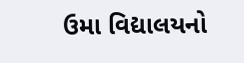ઉમા વિદ્યાલયનો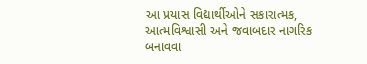આ પ્રયાસ વિદ્યાર્થીઓને સકારાત્મક, આત્મવિશ્વાસી અને જવાબદાર નાગરિક બનાવવા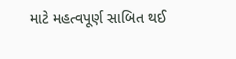માટે મહત્વપૂર્ણ સાબિત થઈ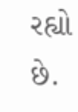રહ્યો છે.